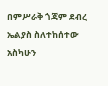በምሥራቅ ጎጃም ደብረ ኤልያስ ስለተከሰተው አስካሁን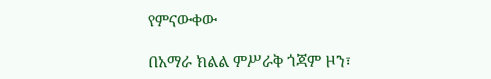የምናውቀው

በአማራ ክልል ምሥራቅ ጎጃም ዞን፣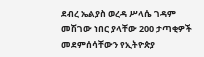ደብረ ኤልያስ ወረዳ ሥላሴ ገዳም መሽገው ነበር ያላቸው 200 ታጣቂዎች መደምሰሳቸውን የኢትዮጵያ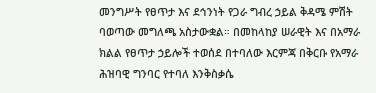መንግሥት የፀጥታ እና ደኅንነት የጋራ ግብረ ኃይል ቅዳሜ ምሽት ባወጣው መግለጫ አስታውቋል። በመከላከያ ሠራዊት እና በአማራ ክልል የፀጥታ ኃይሎች ተወሰደ በተባለው እርምጃ በቅርቡ የአማራ ሕዝባዊ ግንባር የተባለ እንቅስቃሴ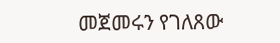መጀመሩን የገለጸው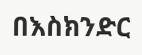በእስክንድር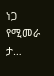ነጋ የሚመራ ታ…